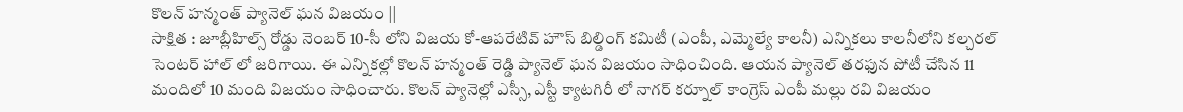కొలన్ హన్మంత్ ప్యానెల్ ఘన విజయం ||
సాక్షిత : జూబ్లీహిల్స్ రోడ్డు నెంబర్ 10-సీ లోని విజయ కో-ఆపరేటివ్ హౌస్ బిల్డింగ్ కమిటీ (ఎంపీ, ఎమ్మెల్యే కాలనీ) ఎన్నికలు కాలనీలోని కల్చరల్ సెంటర్ హాల్ లో జరిగాయి. ఈ ఎన్నికల్లో కొలన్ హన్మంత్ రెడ్డి ప్యానెల్ ఘన విజయం సాధించింది. ఆయన ప్యానెల్ తరఫున పోటీ చేసిన 11 మందిలో 10 మంది విజయం సాధించారు. కొలన్ ప్యానెల్లో ఎస్సీ, ఎస్టీ క్యాటగిరీ లో నాగర్ కర్నూల్ కాంగ్రెస్ ఎంపీ మల్లు రవి విజయం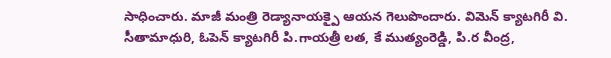సాధించారు. మాజీ మంత్రి రెడ్యానాయక్పై ఆయన గెలుపొందారు. విమెన్ క్యాటగిరీ వి. సీతామాధురి, ఓపెన్ క్యాటగిరీ పి.గాయత్రీ లత, కే ముత్యంరెడ్డి, పి.ర వీంద్ర,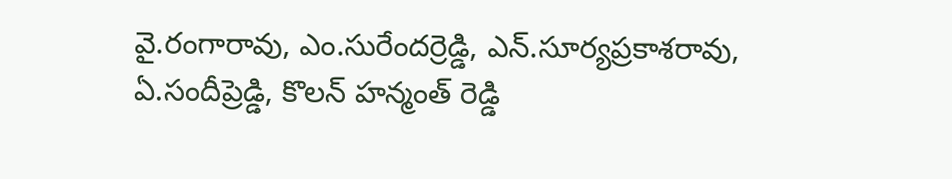వై.రంగారావు, ఎం.సురేందర్రెడ్డి, ఎన్.సూర్యప్రకాశరావు, ఏ.సందీప్రెడ్డి, కొలన్ హన్మంత్ రెడ్డి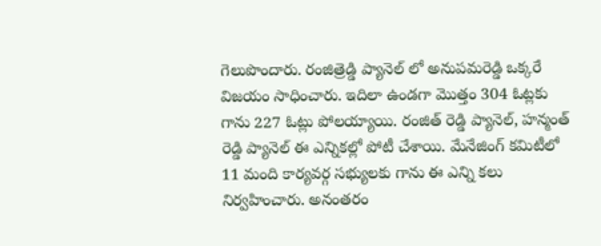గెలుపొందారు. రంజిత్రెడ్డి ప్యానెల్ లో అనుపమరెడ్డి ఒక్కరే విజయం సాధించారు. ఇదిలా ఉండగా మొత్తం 304 ఓట్లకు గాను 227 ఓట్లు పోలయ్యాయి. రంజిత్ రెడ్డి ప్యానెల్, హన్మంత్ రెడ్డి ప్యానెల్ ఈ ఎన్నికల్లో పోటీ చేశాయి. మేనేజింగ్ కమిటీలో 11 మంది కార్యవర్గ సభ్యులకు గాను ఈ ఎన్ని కలు నిర్వహించారు. అనంతరం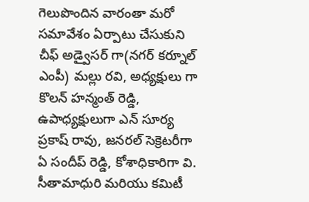గెలుపొందిన వారంతా మరో సమావేశం ఏర్పాటు చేసుకుని చీఫ్ అడ్వైసర్ గా(నగర్ కర్నూల్ ఎంపీ) మల్లు రవి, అధ్యక్షులు గా కొలన్ హన్మంత్ రెడ్డి, ఉపాధ్యక్షులుగా ఎన్ సూర్య ప్రకాష్ రావు, జనరల్ సెక్రెటరీగా ఏ సందీప్ రెడ్డి, కోశాధికారిగా వి. సీతామాధురి మరియు కమిటీ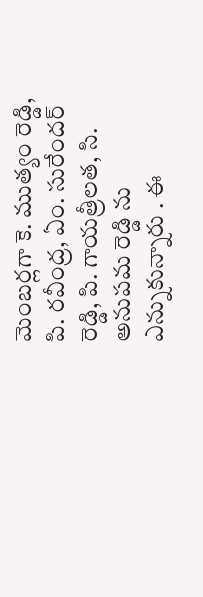మెంబర్లగా కె. ముత్యం రెడ్డి, పి. రవీంద్ర, ఏం. సురేందర్ రెడ్డి, పి. గాయత్రీలత, సి. అనుపమ రెడ్డి ను ఎన్నుకున్నారు . ఈ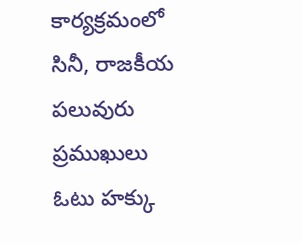కార్యక్రమంలో సినీ, రాజకీయ పలువురు ప్రముఖులు ఓటు హక్కు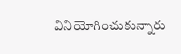వినియోగించుకున్నారు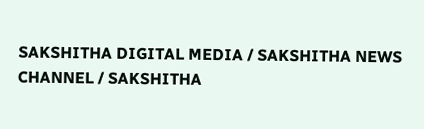SAKSHITHA DIGITAL MEDIA / SAKSHITHA NEWS CHANNEL / SAKSHITHA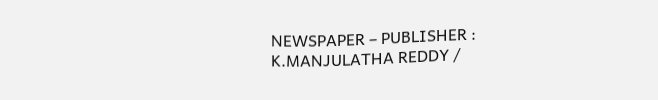NEWSPAPER – PUBLISHER : K.MANJULATHA REDDY /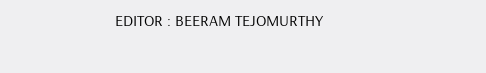EDITOR : BEERAM TEJOMURTHY